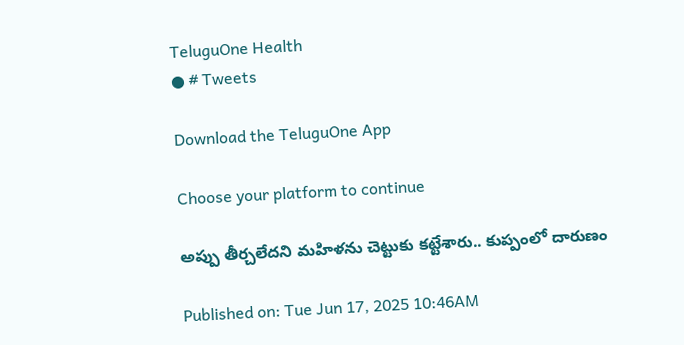TeluguOne Health
● # Tweets

Download the TeluguOne App

Choose your platform to continue

అప్పు తీర్చలేదని మహిళను చెట్టుకు కట్టేశారు.. కుప్పంలో దారుణం

Published on: Tue Jun 17, 2025 10:46AM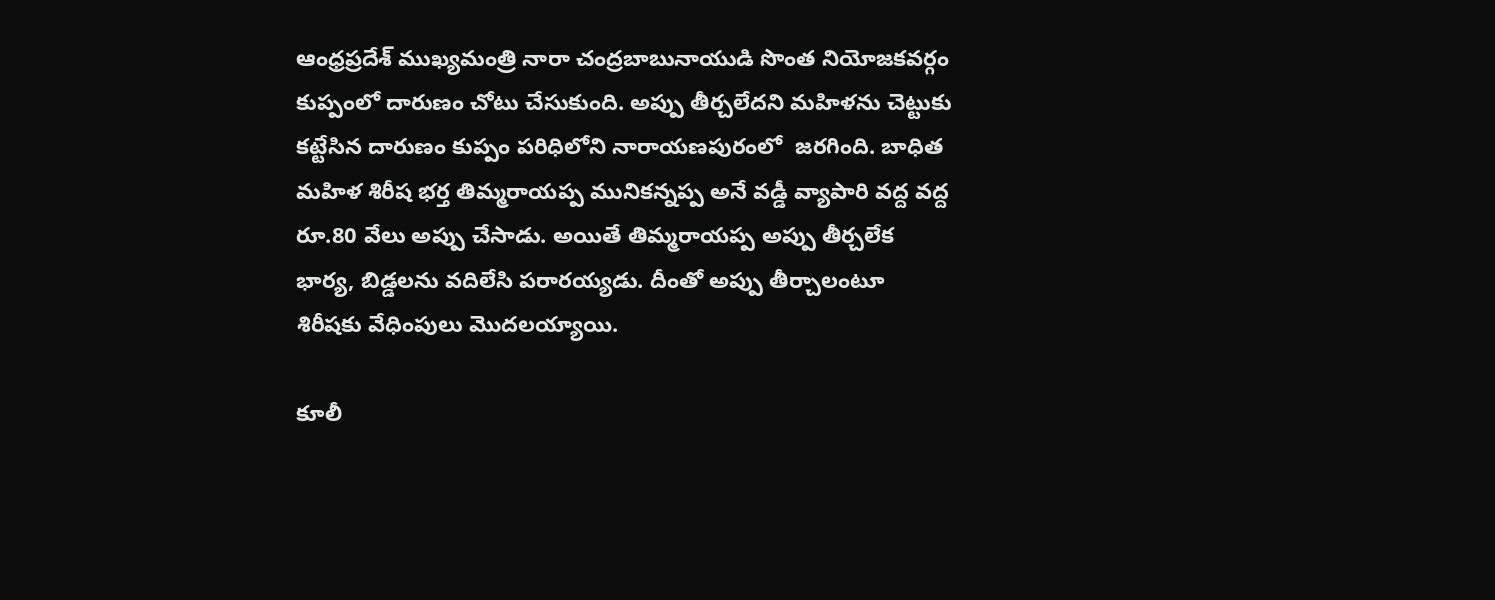ఆంధ్రప్రదేశ్ ముఖ్యమంత్రి నారా చంద్రబాబునాయుడి సొంత నియోజకవర్గం కుప్పంలో దారుణం చోటు చేసుకుంది. అప్పు తీర్చలేదని మహిళను చెట్టుకు కట్టేసిన దారుణం కుప్పం పరిధిలోని నారాయణపురంలో  జరగింది. బాధిత మహిళ శిరీష భర్త తిమ్మరాయప్ప మునికన్నప్ప అనే వడ్డీ వ్యాపారి వద్ద వద్ద రూ.80 వేలు అప్పు చేసాడు. అయితే తిమ్మరాయప్ప అప్పు తీర్చలేక  భార్య, బిడ్డలను వదిలేసి పరారయ్యడు. దీంతో అప్పు తీర్చాలంటూ శిరీషకు వేధింపులు మొదలయ్యాయి.

కూలీ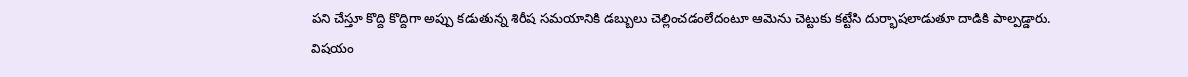పని చేస్తూ కొద్ది కొద్దిగా అప్పు కడుతున్న శిరీష సమయానికి డబ్బులు చెల్లించడంలేదంటూ ఆమెను చెట్టుకు కట్టేసి దుర్భాషలాడుతూ దాడికి పాల్పడ్డారు. విషయం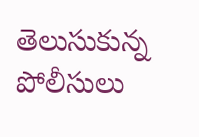తెలుసుకున్న పోలీసులు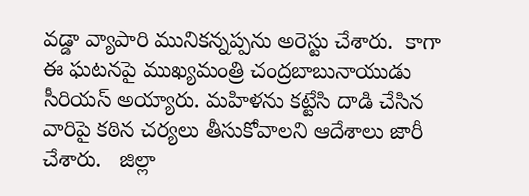వడ్డా వ్యాపారి మునికన్నప్పను అరెస్టు చేశారు.  కాగా ఈ ఘటనపై ముఖ్యమంత్రి చంద్రబాబునాయుడు సీరియస్ అయ్యారు. మహిళను కట్టేసి దాడి చేసిన వారిపై కఠిన చర్యలు తీసుకోవాలని ఆదేశాలు జారీ చేశారు.   జిల్లా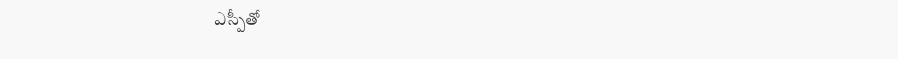ఎస్పీతో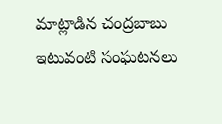మాట్లాడిన చంద్రబాబు ఇటువంటి సంఘటనలు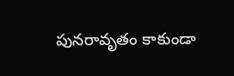పునరావృతం కాకుండా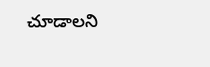చూడాలని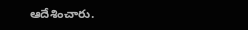ఆదేశించారు.